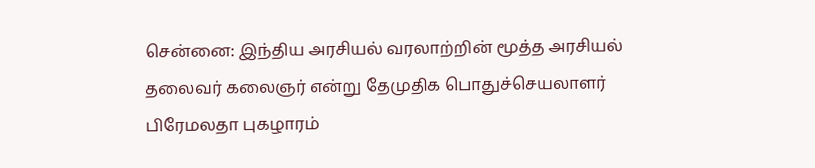சென்னை: இந்திய அரசியல் வரலாற்றின் மூத்த அரசியல் தலைவர் கலைஞர் என்று தேமுதிக பொதுச்செயலாளர் பிரேமலதா புகழாரம்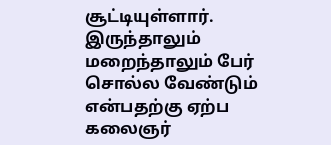சூட்டியுள்ளார். இருந்தாலும் மறைந்தாலும் பேர் சொல்ல வேண்டும் என்பதற்கு ஏற்ப கலைஞர்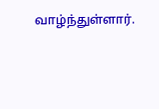வாழ்ந்துள்ளார்.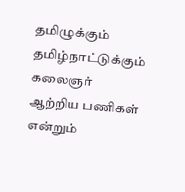தமிழுக்கும் தமிழ்நாட்டுக்கும் கலைஞர் ஆற்றிய பணிகள் என்றும்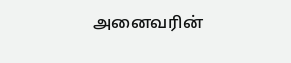அனைவரின்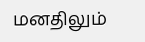மனதிலும்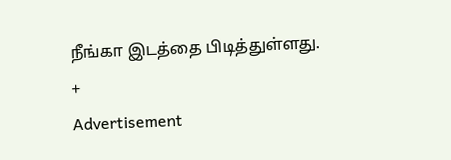நீங்கா இடத்தை பிடித்துள்ளது.
+
Advertisement